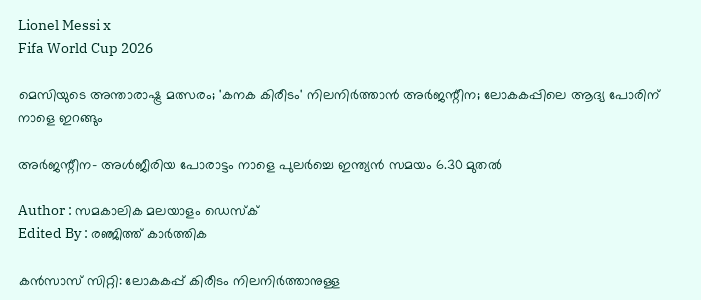Lionel Messi x
Fifa World Cup 2026

മെസിയുടെ അന്താരാഷ്ട്ര മത്സരം; 'കനക കിരീടം' നിലനിർത്താൻ അർജന്റീന; ലോകകപ്പിലെ ആദ്യ പോരിന് നാളെ ഇറങ്ങും

അർജന്റീന- അൾജീരിയ പോരാട്ടം നാളെ പുലർച്ചെ ഇന്ത്യൻ സമയം 6.30 മുതൽ

Author : സമകാലിക മലയാളം ഡെസ്ക്
Edited By : രഞ്ജിത്ത് കാർത്തിക

കൻസാസ് സിറ്റി: ലോകകപ്പ് കിരീടം നിലനിർത്താനുള്ള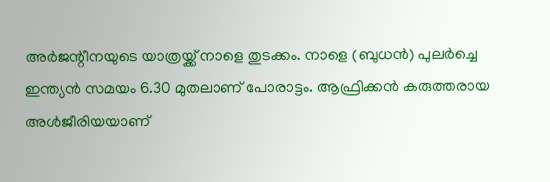അർജന്റീനയുടെ യാത്രയ്ക്ക് നാളെ തുടക്കം. നാളെ (ബുധൻ) പുലർച്ചെ ഇന്ത്യൻ സമയം 6.30 മുതലാണ് പോരാട്ടം. ആഫ്രിക്കൻ കരുത്തരായ അൾജീരിയയാണ്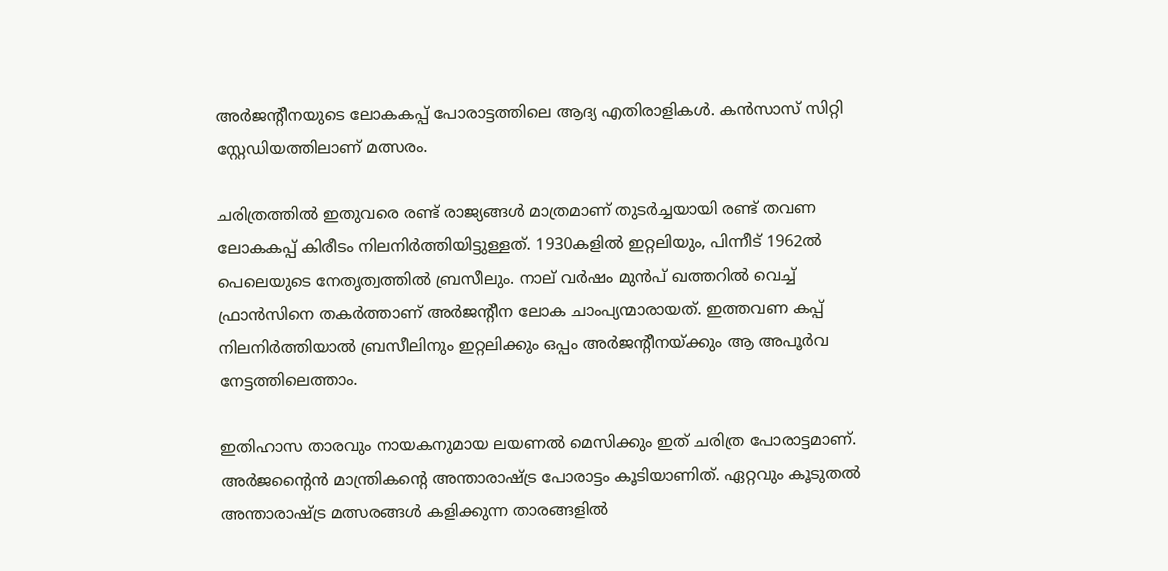അർജന്റീനയുടെ ലോകകപ്പ് പോരാട്ടത്തിലെ ആദ്യ എതിരാളികൾ. കൻസാസ് സിറ്റി സ്റ്റേഡിയത്തിലാണ് മത്സരം.

ചരിത്രത്തിൽ ഇതുവരെ രണ്ട് രാജ്യങ്ങൾ മാത്രമാണ് തുടർച്ചയായി രണ്ട് തവണ ലോകകപ്പ് കിരീടം നിലനിർത്തിയിട്ടുള്ളത്. 1930കളിൽ ഇറ്റലിയും, പിന്നീട് 1962ൽ പെലെയുടെ നേതൃത്വത്തിൽ ബ്രസീലും. നാല് വർഷം മുൻപ് ഖത്തറിൽ വെച്ച് ഫ്രാൻസിനെ തകർത്താണ് അർജന്‍റീന ലോക ചാംപ്യന്മാരായത്. ഇത്തവണ കപ്പ് നിലനിർത്തിയാൽ ബ്രസീലിനും ഇറ്റലിക്കും ഒപ്പം അർജന്‍റീനയ്ക്കും ആ അപൂർവ നേട്ടത്തിലെത്താം.

ഇതിഹാസ താരവും നായകനുമായ ലയണൽ മെസിക്കും ഇത് ചരിത്ര പോരാട്ടമാണ്. അർജന്റൈൻ മാന്ത്രികന്റെ അന്താരാഷ്ട്ര പോരാട്ടം കൂടിയാണിത്. ഏറ്റവും കൂടുതല്‍ അന്താരാഷ്ട്ര മത്സരങ്ങള്‍ കളിക്കുന്ന താരങ്ങളില്‍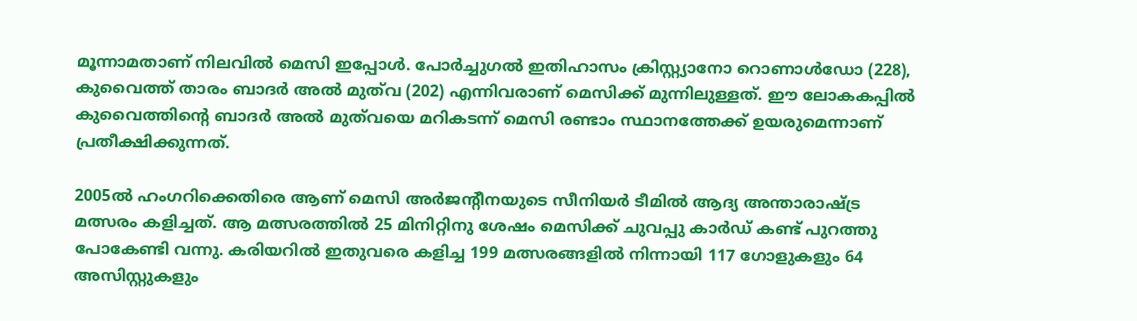മൂന്നാമതാണ് നിലവിൽ മെസി ഇപ്പോള്‍. പോര്‍ച്ചുഗല്‍ ഇതിഹാസം ക്രിസ്റ്റ്യാനോ റൊണാള്‍ഡോ (228), കുവൈത്ത് താരം ബാദര്‍ അൽ മുത്‌വ (202) എന്നിവരാണ് മെസിക്ക് മുന്നിലുള്ളത്. ഈ ലോകകപ്പില്‍ കുവൈത്തിന്‍റെ ബാദര്‍ അൽ മുത്‌വയെ മറികടന്ന് മെസി രണ്ടാം സ്ഥാനത്തേക്ക് ഉയരുമെന്നാണ് പ്രതീക്ഷിക്കുന്നത്.

2005ൽ ഹംഗറിക്കെതിരെ ആണ് മെസി അര്‍ജന്‍റീനയുടെ സീനിയര്‍ ടീമില്‍ ആദ്യ അന്താരാഷ്ട്ര മത്സരം കളിച്ചത്. ആ മത്സരത്തില്‍ 25 മിനിറ്റിനു ശേഷം മെസിക്ക് ചുവപ്പു കാര്‍ഡ് കണ്ട് പുറത്തു പോകേണ്ടി വന്നു. കരിയറില്‍ ഇതുവരെ കളിച്ച 199 മത്സരങ്ങളില്‍ നിന്നായി 117 ഗോളുകളും 64 അസിസ്റ്റുകളും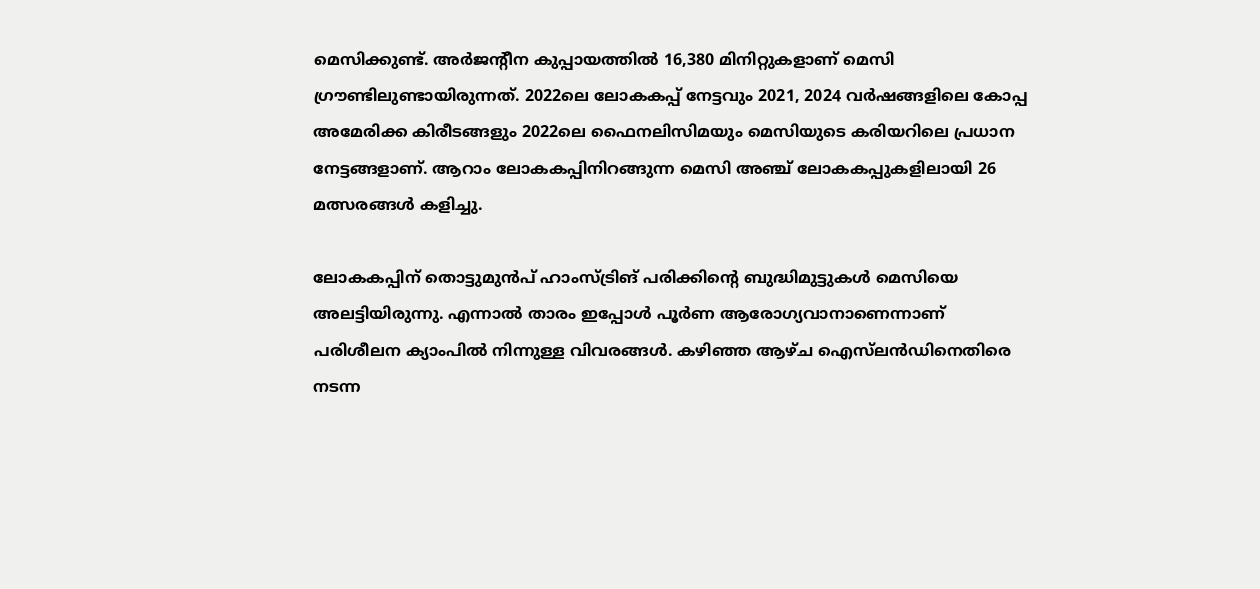മെസിക്കുണ്ട്. അർജന്റീന കുപ്പായത്തില്‍ 16,380 മിനിറ്റുകളാണ് മെസി ഗ്രൗണ്ടിലുണ്ടായിരുന്നത്. 2022ലെ ലോകകപ്പ് നേട്ടവും 2021, 2024 വര്‍ഷങ്ങളിലെ കോപ്പ അമേരിക്ക കിരീടങ്ങളും 2022ലെ ഫൈനലിസിമയും മെസിയുടെ കരിയറിലെ പ്രധാന നേട്ടങ്ങളാണ്. ആറാം ലോകകപ്പിനിറങ്ങുന്ന മെസി അഞ്ച് ലോകകപ്പുകളിലായി 26 മത്സരങ്ങൾ കളിച്ചു.

ലോകകപ്പിന് തൊട്ടുമുൻപ് ഹാംസ്ട്രിങ് പരിക്കിന്‍റെ ബുദ്ധിമുട്ടുകൾ മെസിയെ അലട്ടിയിരുന്നു. എന്നാൽ താരം ഇപ്പോൾ പൂർണ ആരോഗ്യവാനാണെന്നാണ് പരിശീലന ക്യാംപിൽ നിന്നുള്ള വിവരങ്ങൾ. കഴിഞ്ഞ ആഴ്ച ഐസ്‌ലൻഡിനെതിരെ നടന്ന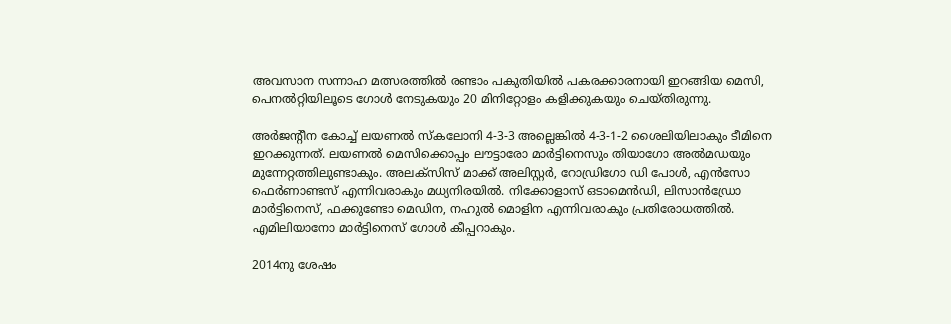അവസാന സന്നാഹ മത്സരത്തിൽ രണ്ടാം പകുതിയിൽ പകരക്കാരനായി ഇറങ്ങിയ മെസി, പെനൽറ്റിയിലൂടെ ഗോൾ നേടുകയും 20 മിനിറ്റോളം കളിക്കുകയും ചെയ്തിരുന്നു.

അർജന്റീന കോച്ച് ലയണൽ സ്കലോനി 4-3-3 അല്ലെങ്കിൽ 4-3-1-2 ശൈലിയിലാകും ടീമിനെ ഇറക്കുന്നത്. ലയണൽ മെസിക്കൊപ്പം ലൗട്ടാരോ മാർട്ടിനെസും തിയാഗോ അൽമഡയും മുന്നേറ്റത്തിലുണ്ടാകും. അലക്‌സിസ് മാക്ക് അലിസ്റ്റർ, റോഡ്രിഗോ ഡി പോൾ, എൻസോ ഫെർണാണ്ടസ് എന്നിവരാകും മധ്യനിരയിൽ. നിക്കോളാസ് ഒടാമെൻഡി, ലിസാൻഡ്രോ മാർട്ടിനെസ്, ഫക്കുണ്ടോ മെഡിന, നഹുൽ മൊളിന എന്നിവരാകും പ്രതിരോധത്തിൽ. എമിലിയാനോ മാർട്ടിനെസ് ഗോൾ കീപ്പറാകും.

2014നു ശേഷം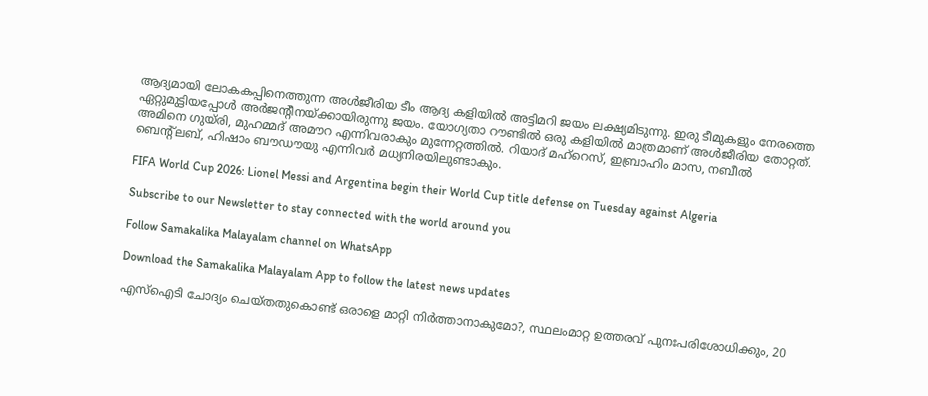ആദ്യമായി ലോകകപ്പിനെത്തുന്ന അൾജീരിയ ടീം ആദ്യ കളിയിൽ അട്ടിമറി ജയം ലക്ഷ്യമിടുന്നു. ഇരു ടീമുകളും നേരത്തെ ഏറ്റുമുട്ടിയപ്പോൾ അർജന്റീനയ്ക്കായിരുന്നു ജയം. യോഗ്യതാ റൗണ്ടിൽ ഒരു കളിയിൽ മാത്രമാണ് അൾജീരിയ തോറ്റത്. അമിനെ ഗുയ്‌രി, മുഹമ്മദ് അമൗറ എന്നിവരാകും മുന്നേറ്റത്തിൽ. റിയാദ് മഹ്‌റെസ്, ഇബ്രാഹിം മാസ, നബീൽ ബെന്റ്‌ലബ്, ഹിഷാം ബൗഡൗയു എന്നിവർ മധ്യനിരയിലുണ്ടാകും.

FIFA World Cup 2026: Lionel Messi and Argentina begin their World Cup title defense on Tuesday against Algeria

Subscribe to our Newsletter to stay connected with the world around you

Follow Samakalika Malayalam channel on WhatsApp

Download the Samakalika Malayalam App to follow the latest news updates

എസ്‌ഐടി ചോദ്യം ചെയ്തതുകൊണ്ട് ഒരാളെ മാറ്റി നിര്‍ത്താനാകുമോ?, സ്ഥലംമാറ്റ ഉത്തരവ് പുനഃപരിശോധിക്കും, 20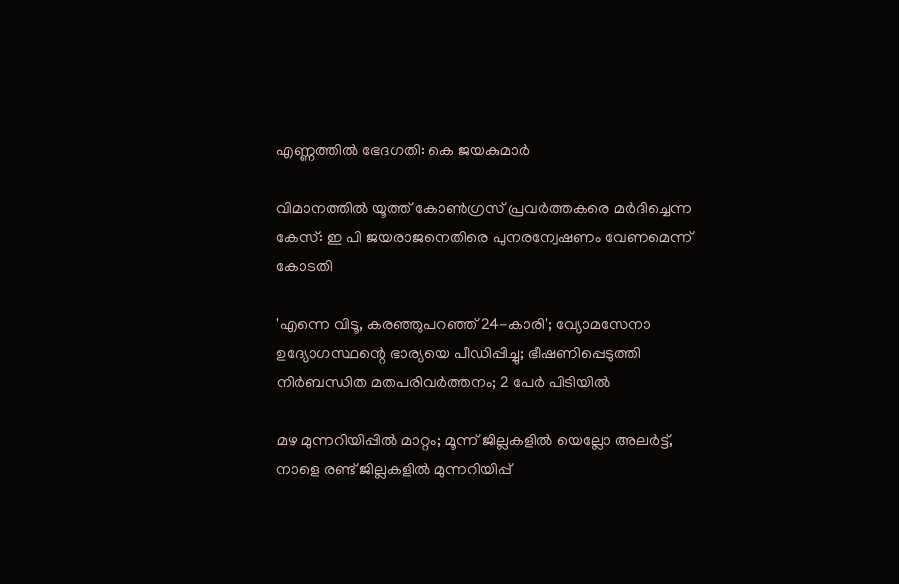എണ്ണത്തില്‍ ഭേദഗതി: കെ ജയകുമാര്‍

വിമാനത്തില്‍ യൂത്ത് കോണ്‍ഗ്രസ് പ്രവര്‍ത്തകരെ മര്‍ദിച്ചെന്ന കേസ്: ഇ പി ജയരാജനെതിരെ പുനരന്വേഷണം വേണമെന്ന് കോടതി

'എന്നെ വിടൂ, കരഞ്ഞുപറഞ്ഞ് 24-കാരി'; വ്യോമസേനാ ഉദ്യോഗസ്ഥന്റെ ഭാര്യയെ പീഡിപ്പിച്ചു; ഭീഷണിപ്പെടുത്തി നിർബന്ധിത മതപരിവർത്തനം; 2 പേർ പിടിയിൽ

മഴ മുന്നറിയിപ്പില്‍ മാറ്റം; മൂന്ന് ജില്ലകളില്‍ യെല്ലോ അലര്‍ട്ട്, നാളെ രണ്ട് ജില്ലകളില്‍ മുന്നറിയിപ്പ്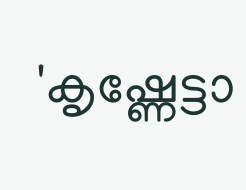'കൃഷ്ണേട്ടാ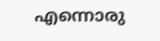എന്നൊരു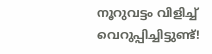നൂറുവട്ടം വിളിച്ച് വെറുപ്പിച്ചിട്ടുണ്ട്!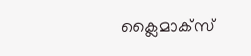ക്ലൈമാക്സ്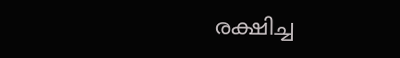രക്ഷിച്ച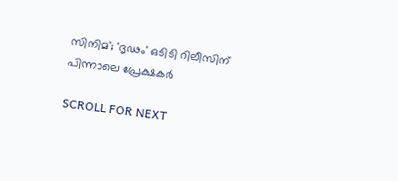സിനിമ'; 'ദൃഢം' ഒടിടി റിലീസിന് പിന്നാലെ പ്രേക്ഷകർ

SCROLL FOR NEXT